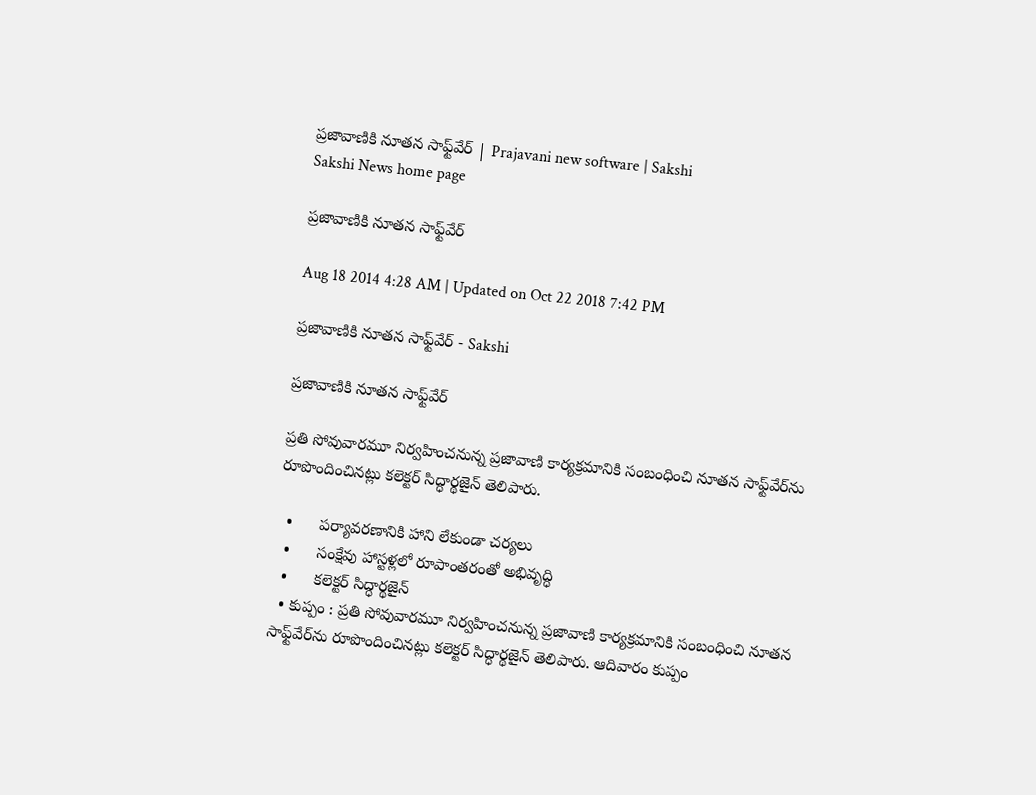ప్రజావాణికి నూతన సాఫ్ట్‌వేర్ | Prajavani new software | Sakshi
Sakshi News home page

ప్రజావాణికి నూతన సాఫ్ట్‌వేర్

Aug 18 2014 4:28 AM | Updated on Oct 22 2018 7:42 PM

ప్రజావాణికి నూతన సాఫ్ట్‌వేర్ - Sakshi

ప్రజావాణికి నూతన సాఫ్ట్‌వేర్

ప్రతి సోవువారమూ నిర్వహించనున్న ప్రజావాణి కార్యక్రమానికి సంబంధించి నూతన సాఫ్ట్‌వేర్‌ను రూపొందించినట్లు కలెక్టర్ సిద్ధార్థజైన్ తెలిపారు.

  •      పర్యావరణానికి హాని లేకుండా చర్యలు
  •      సంక్షేవు హాస్టళ్లలో రూపాంతరంతో అభివృద్ధి
  •      కలెక్టర్ సిద్ధార్థజైన్
  • కుప్పం : ప్రతి సోవువారమూ నిర్వహించనున్న ప్రజావాణి కార్యక్రమానికి సంబంధించి నూతన సాఫ్ట్‌వేర్‌ను రూపొందించినట్లు కలెక్టర్ సిద్ధార్థజైన్ తెలిపారు. ఆదివారం కుప్పం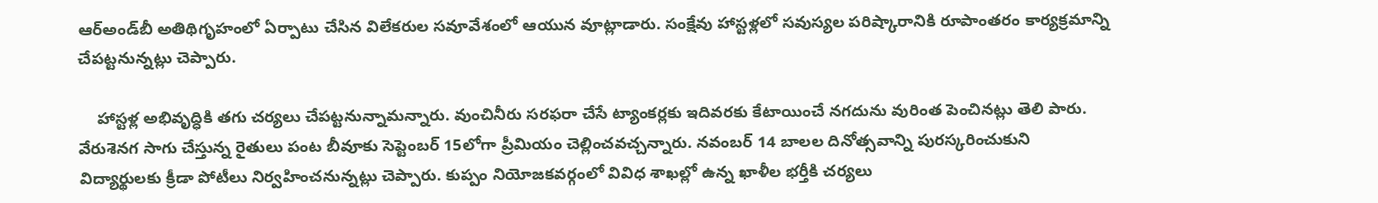ఆర్‌అండ్‌బీ అతిథిగృహంలో ఏర్పాటు చేసిన విలేకరుల సవూవేశంలో ఆయున వూట్లాడారు. సంక్షేవు హాస్టళ్లలో సవుస్యల పరిష్కారానికి రూపాంతరం కార్యక్రమాన్ని చేపట్టనున్నట్లు చెప్పారు.

    హాస్టళ్ల అభివృద్ధికి తగు చర్యలు చేపట్టనున్నామన్నారు. వుంచినీరు సరఫరా చేసే ట్యాంకర్లకు ఇదివరకు కేటాయించే నగదును వురింత పెంచినట్లు తెలి పారు. వేరుశెనగ సాగు చేస్తున్న రైతులు పంట బీవూకు సెప్టెంబర్ 15లోగా ప్రీమియం చెల్లించవచ్చన్నారు. నవంబర్ 14 బాలల దినోత్సవాన్ని పురస్కరించుకుని విద్యార్థులకు క్రీడా పోటీలు నిర్వహించనున్నట్లు చెప్పారు. కుప్పం నియోజకవర్గంలో వివిధ శాఖల్లో ఉన్న ఖాళీల భర్తీకి చర్యలు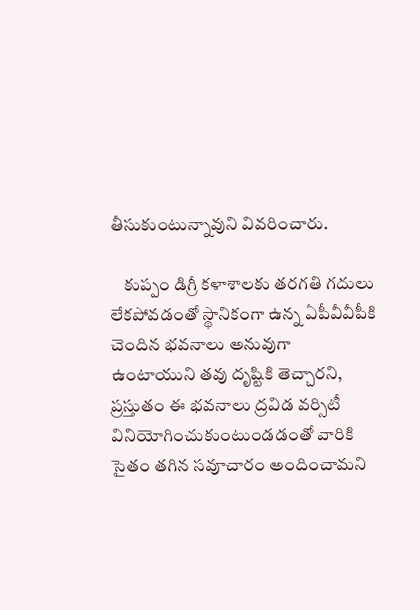తీసుకుంటున్నావుని వివరించారు.

    కుప్పం డిగ్రీ కళాశాలకు తరగతి గదులు లేకపోవడంతో స్థానికంగా ఉన్న ఏపీవీవీపీకి చెందిన భవనాలు అనువుగా ఉంటాయుని తవు దృష్టికి తెచ్చారని, ప్రస్తుతం ఈ భవనాలు ద్రవిడ వర్సిటీ వినియోగించుకుంటుండడంతో వారికి సైతం తగిన సవూచారం అందించామని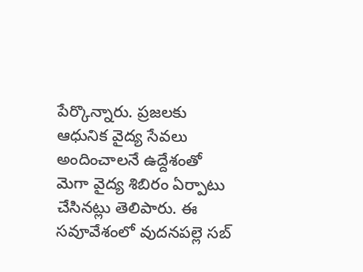పేర్కొన్నారు. ప్రజలకు ఆధునిక వైద్య సేవలు అందించాలనే ఉద్దేశంతో మెగా వైద్య శిబిరం ఏర్పాటు చేసినట్లు తెలిపారు. ఈ సవూవేశంలో వుదనపల్లె సబ్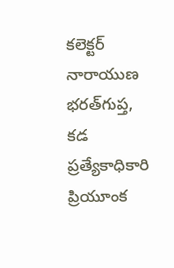కలెక్టర్ నారాయుణ భరత్‌గుప్త, కడ ప్రత్యేకాధికారి ప్రియూంక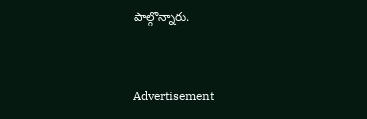పాల్గొన్నారు.


Advertisement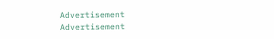Advertisement
Advertisement